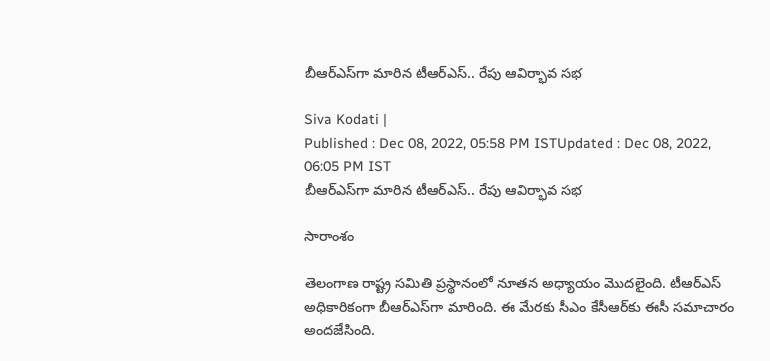బీఆర్ఎస్‌గా మారిన టీఆర్ఎస్.. రేపు ఆవిర్భావ సభ

Siva Kodati |
Published : Dec 08, 2022, 05:58 PM ISTUpdated : Dec 08, 2022, 06:05 PM IST
బీఆర్ఎస్‌గా మారిన టీఆర్ఎస్.. రేపు ఆవిర్భావ సభ

సారాంశం

తెలంగాణ రాష్ట్ర సమితి ప్రస్థానంలో నూతన అధ్యాయం మొదలైంది. టీఆర్ఎస్ అధికారికంగా బీఆర్‌ఎస్‌గా మారింది. ఈ మేరకు సీఎం కేసీఆర్‌కు ఈసీ సమాచారం అందజేసింది.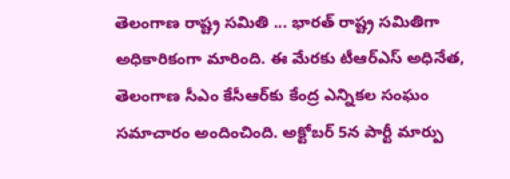తెలంగాణ రాష్ట్ర సమితి ... భారత్ రాష్ట్ర సమితిగా అధికారికంగా మారింది. ఈ మేరకు టీఆర్ఎస్ అధినేత, తెలంగాణ సీఎం కేసీఆర్‌కు కేంద్ర ఎన్నికల సంఘం సమాచారం అందించింది. అక్టోబర్ 5న పార్టీ మార్పు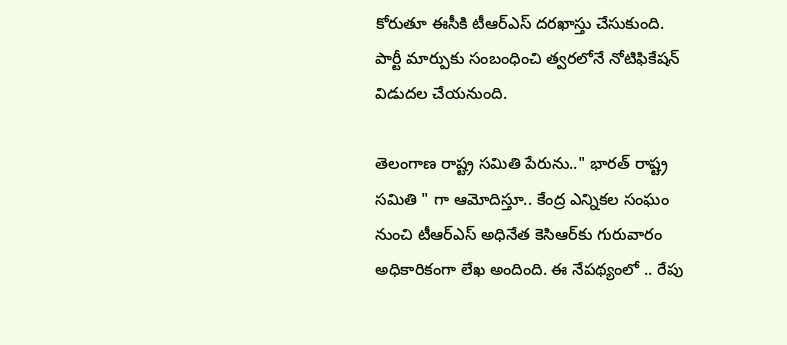కోరుతూ ఈసీకి టీఆర్ఎస్ దరఖాస్తు చేసుకుంది. పార్టీ మార్పుకు సంబంధించి త్వరలోనే నోటిఫికేషన్ విడుదల చేయనుంది.

తెలంగాణ రాష్ట్ర సమితి పేరును.." భారత్ రాష్ట్ర సమితి " గా ఆమోదిస్తూ.. కేంద్ర ఎన్నికల సంఘం నుంచి టీఆర్ఎస్ అధినేత కెసిఆర్‌కు గురువారం అధికారికంగా లేఖ అందింది. ఈ నేపథ్యంలో .. రేపు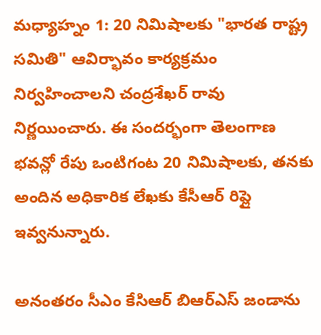మధ్యాహ్నం 1: 20 నిమిషాలకు "భారత రాష్ట్ర సమితి" ఆవిర్భావం కార్యక్రమం నిర్వహించాలని చంద్రశేఖర్ రావు నిర్ణయించారు. ఈ సందర్భంగా తెలంగాణ భవన్లో రేపు ఒంటిగంట 20 నిమిషాలకు, తనకు అందిన అధికారిక లేఖకు కేసీఆర్ రిప్లై ఇవ్వనున్నారు.

అనంతరం సీఎం కేసిఆర్ బిఆర్ఎస్ జండాను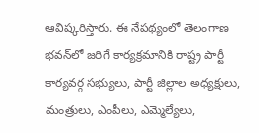ఆవిష్కరిస్తారు. ఈ నేపథ్యంలో తెలంగాణ భవన్‌లో జరిగే కార్యక్రమానికి రాష్ట్ర పార్టీ కార్యవర్గ సభ్యులు, పార్టీ జిల్లాల అధ్యక్షులు, మంత్రులు, ఎంపీలు, ఎమ్మెల్యేలు,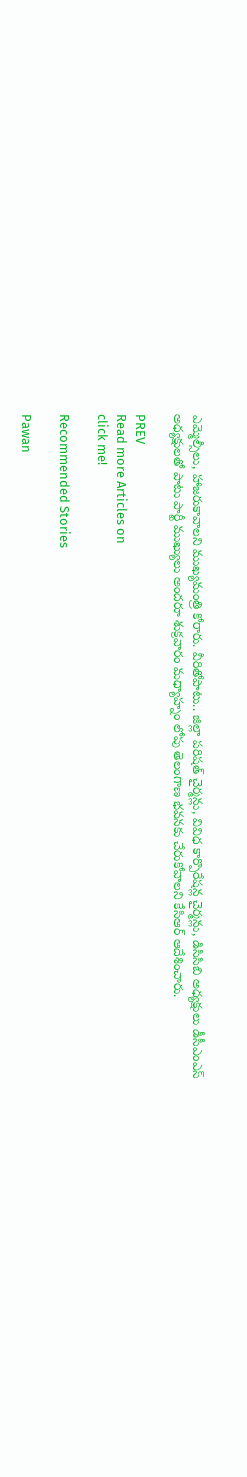ఎమ్మెల్సీలు, హాజరుకావాలని ముఖ్యమంత్రి కోరారు. వీరితోపాటు.. జిల్లా పరిషత్ చైర్మన్లు, వివిధ కార్పొరేషన్ల చైర్మన్లు, డిసిసిబి అధ్యక్షులు డీసీఎంఎస్ అధ్యక్షులతో పాటు పార్టీ ముఖ్యులు అందరూ శుక్రవారం మధ్యాహ్నం లోపు తెలంగాణ భవనకు చేరుకోవాలని కేసిఆర్ ఆదేశించారు.

PREV
Read more Articles on
click me!

Recommended Stories

Pawan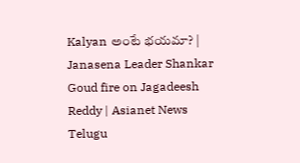Kalyan అంటే భయమా? | Janasena Leader Shankar Goud fire on Jagadeesh Reddy | Asianet News Telugu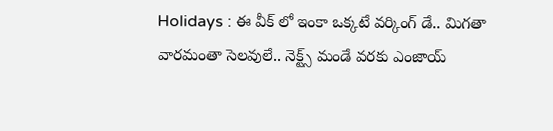Holidays : ఈ వీక్ లో ఇంకా ఒక్కటే వర్కింగ్ డే.. మిగతా వారమంతా సెలవులే.. నెక్ట్స్ మండే వరకు ఎంజాయ్